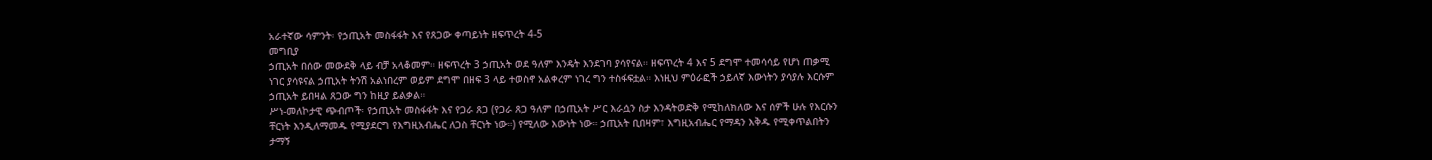አራተኛው ሳምንት፡ የኃጢአት መስፋፋት እና የጸጋው ቀጣይነት ዘፍጥረት 4-5
መግቢያ
ኃጢአት በሰው መውደቅ ላይ ብቻ አላቆመም። ዘፍጥረት 3 ኃጢአት ወደ ዓለም እንዴት እንደገባ ያሳየናል። ዘፍጥረት 4 እና 5 ደግሞ ተመሳሳይ የሆነ ጠቃሚ ነገር ያሳዩናል ኃጢአት ትንሽ አልነበረም ወይም ደግሞ በዘፍ 3 ላይ ተወስኖ አልቀረም ነገረ ግን ተስፋፍቷል። እነዚህ ምዕራፎች ኃይለኛ እውነትን ያሳያሉ እርሱም ኃጢአት ይበዛል ጸጋው ግን ከዚያ ይልቃል።
ሥነ-መለኮታዊ ጭብጦች፡ የኃጢአት መስፋፋት እና የጋራ ጸጋ (የጋራ ጸጋ ዓለም በኃጢአት ሥር እራሷን ስታ እንዳትወድቅ የሚከለክለው እና ሰዎች ሁሉ የእርሱን ቸርነት እንዲለማመዱ የሚያደርግ የእግዚአብሔር ለጋስ ቸርነት ነው።) የሚለው እውነት ነው። ኃጢአት ቢበዛም፣ እግዚአብሔር የማዳን እቅዱ የሚቀጥልበትን ታማኝ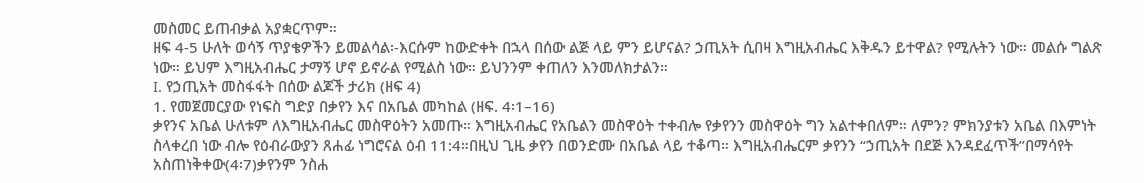መስመር ይጠብቃል አያቋርጥም።
ዘፍ 4-5 ሁለት ወሳኝ ጥያቄዎችን ይመልሳል፡-እርሱም ከውድቀት በኋላ በሰው ልጅ ላይ ምን ይሆናል? ኃጢአት ሲበዛ እግዚአብሔር እቅዱን ይተዋል? የሚሉትን ነው። መልሱ ግልጽ ነው። ይህም እግዚአብሔር ታማኝ ሆኖ ይኖራል የሚልስ ነው። ይህንንም ቀጠለን እንመለክታልን።
I. የኃጢአት መስፋፋት በሰው ልጆች ታሪክ (ዘፍ 4)
1. የመጀመርያው የነፍስ ግድያ በቃየን እና በአቤል መካከል (ዘፍ. 4፡1–16)
ቃየንና አቤል ሁለቱም ለእግዚአብሔር መስዋዕትን አመጡ። እግዚአብሔር የአቤልን መስዋዕት ተቀብሎ የቃየንን መስዋዕት ግን አልተቀበለም። ለምን? ምክንያቱን አቤል በእምነት ስላቀረበ ነው ብሎ የዕብራውያን ጸሐፊ ነግሮናል ዕብ 11:4።በዚህ ጊዜ ቃየን በወንድሙ በአቤል ላይ ተቆጣ። እግዚአብሔርም ቃየንን “ኃጢአት በደጅ እንዳደፈጥች”በማሳየት አስጠነቅቀው(4፡7)ቃየንም ንስሐ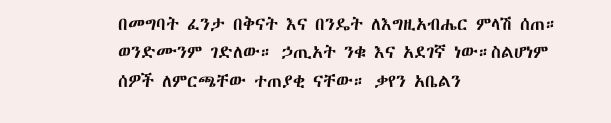በመግባት ፈንታ በቅናት እና በንዴት ለእግዚአብሔር ምላሽ ሰጠ። ወንድሙንም ገድለው። ኃጢአት ንቁ እና አደገኛ ነው።ስልሆነም ሰዎች ለምርጫቸው ተጠያቂ ናቸው። ቃየን አቤልን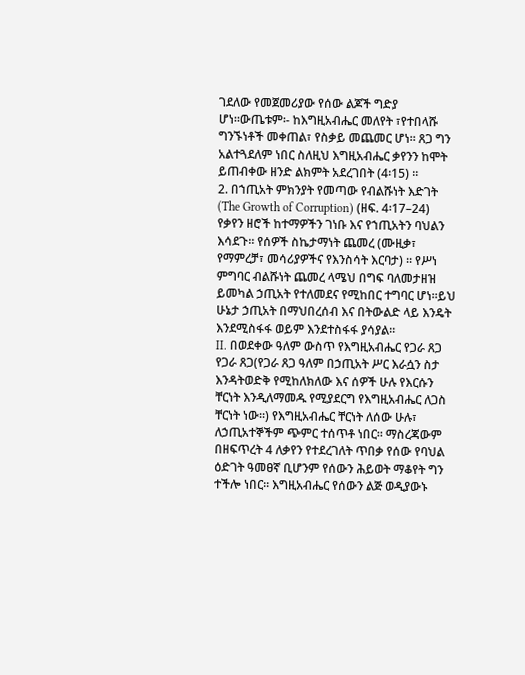ገደለው የመጀመሪያው የሰው ልጆች ግድያ ሆነ።ውጤቱም፡- ከእግዚአብሔር መለየት ፣የተበላሹ ግንኙነቶች መቀጠል፣ የስቃይ መጨመር ሆነ። ጸጋ ግን አልተጓደለም ነበር ስለዚህ እግዚአብሔር ቃየንን ከሞት ይጠብቀው ዘንድ ልክምት አደረገበት (4፡15) ።
2. በኀጢአት ምክንያት የመጣው የብልሹነት እድገት (The Growth of Corruption) (ዘፍ. 4፡17–24)
የቃየን ዘሮች ከተማዎችን ገነቡ እና የኀጢአትን ባህልን እሳደጉ። የሰዎች ስኬታማነት ጨመረ (ሙዚቃ፣ የማምረቻ፣ መሳሪያዎችና የእንስሳት እርባታ) ። የሥነ ምግባር ብልሹነት ጨመረ ላሜህ በግፍ ባለመታዘዝ ይመካል ኃጢአት የተለመደና የሚከበር ተግባር ሆነ።ይህ ሁኔታ ኃጢአት በማህበረሰብ እና በትውልድ ላይ እንዴት እንደሚስፋፋ ወይም እንደተስፋፋ ያሳያል።
II. በወደቀው ዓለም ውስጥ የእግዚአብሔር የጋራ ጸጋ
የጋራ ጸጋ(የጋራ ጸጋ ዓለም በኃጢአት ሥር እራሷን ስታ እንዳትወድቅ የሚከለክለው እና ሰዎች ሁሉ የእርሱን ቸርነት እንዲለማመዱ የሚያደርግ የእግዚአብሔር ለጋስ ቸርነት ነው።) የእግዚአብሔር ቸርነት ለሰው ሁሉ፣ ለኃጢአተኞችም ጭምር ተሰጥቶ ነበር። ማስረጃውም በዘፍጥረት 4 ለቃየን የተደረገለት ጥበቃ የሰው የባህል ዕድገት ዓመፀኛ ቢሆንም የሰውን ሕይወት ማቆየት ግን ተችሎ ነበር። እግዚአብሔር የሰውን ልጅ ወዲያውኑ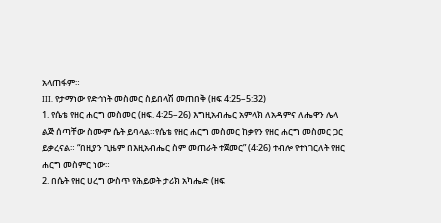አላጠፋም።
III. የታማነው የድኅነት መስመር ስይበላሽ መጠበቅ (ዘፍ 4:25–5:32)
1. የሴቴ የዘር ሐርግ መስመር (ዘፍ. 4፡25–26) እግዚአብሔር አምላክ ለአዳምና ለሔዋን ሌላ ልጅ ሰጣቸው ስሙም ሴት ይባላል።የሴቴ የዘር ሐርግ መስመር ከቃየን የዘር ሐርግ መስመር ጋር ይቃረናል። “በዚያን ጊዜም በእዚአብሔር ስም መጠራት ተጀመር” (4፡26) ተብሎ የተነገርለት የዘር ሐርግ መስምር ነው።
2. በሴት የዘር ሀረግ ውስጥ የሕይወት ታሪክ አካሔድ (ዘፍ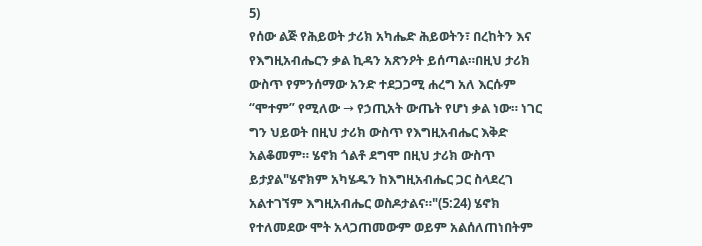5)
የሰው ልጅ የሕይወት ታሪክ አካሔድ ሕይወትን፣ በረከትን እና የእግዚአብሔርን ቃል ኪዳን አጽንዖት ይሰጣል።በዚህ ታሪክ ውስጥ የምንሰማው አንድ ተደጋጋሚ ሐረግ አለ እርሱም “ሞተም” የሚለው → የኃጢአት ውጤት የሆነ ቃል ነው። ነገር ግን ህይወት በዚህ ታሪክ ውስጥ የእግዚአብሔር እቅድ አልቆመም። ሄኖክ ጎልቶ ደግሞ በዚህ ታሪክ ውስጥ ይታያል"ሄኖክም አካሄዱን ከእግዚአብሔር ጋር ስላደረገ አልተገኘም እግዚአብሔር ወስዶታልና።"(5:24) ሄኖክ የተለመደው ሞት አላጋጠመውም ወይም አልሰለጠነበትም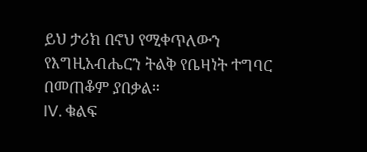ይህ ታሪክ በኖህ የሚቀጥለውን የእግዚአብሔርን ትልቅ የቤዛነት ተግባር በመጠቆም ያበቃል።
IV. ቁልፍ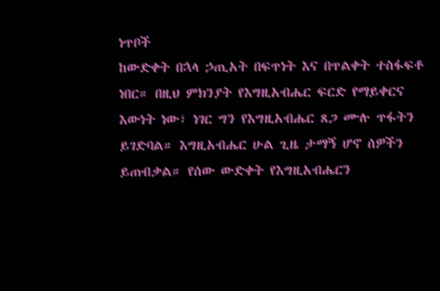ነጥቦች
ከውድቀት በኋላ ኃጢአት በፍጥነት እና በጥልቀት ተስፋፍቶ ነበር። በዚህ ምክንያት የእግዚአብሔር ፍርድ የማይቀርና እውነት ነው፣ ነገር ግን የእግዚአብሔር ጸጋ ሙሉ ጥፋትን ይገድባል። እግዚአብሔር ሁል ጊዜ ታማኝ ሆኖ ሰዎችን ይጠብቃል። የሰው ውድቀት የእግዚአብሔርን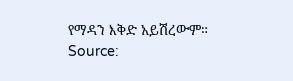የማዳን እቅድ አይሽረውም።
Source: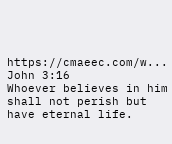https://cmaeec.com/w...
John 3:16
Whoever believes in him shall not perish but have eternal life.